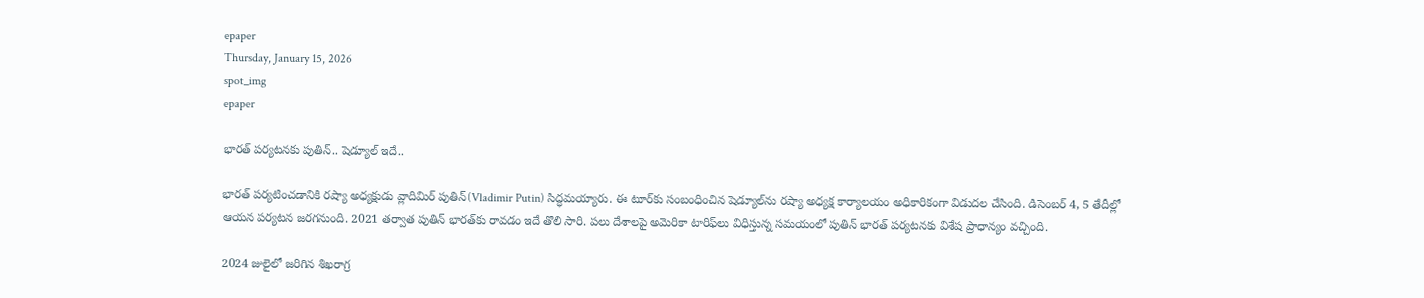epaper
Thursday, January 15, 2026
spot_img
epaper

భారత్ పర్యటనకు పుతిన్.. షెడ్యూల్ ఇదే..

భారత్ పర్యటించడానికి రష్యా అధ్యక్షుడు వ్లాదిమిర్ పుతిన్(Vladimir Putin) సిద్ధమయ్యారు. ఈ టూర్‌కు సంబంధించిన షెడ్యూల్‌ను రష్యా అధ్యక్ష కార్యాలయం అధికారికంగా విడుదల చేసింది. డిసెంబర్ 4, 5 తేదీల్లో ఆయన పర్యటన జరగనుంది. 2021 తర్వాత పుతిన్ భారత్‌కు రావడం ఇదే తొలి సారి. పలు దేశాలపై అమెరికా టారిఫ్‌లు విధిస్తున్న సమయంలో పుతిన్ భారత్ పర్యటనకు విశేష ప్రాధాన్యం వచ్చింది.

2024 జులైలో జరిగిన శిఖరాగ్ర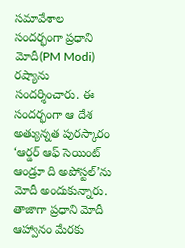సమావేశాల సందర్భంగా ప్రధాని మోదీ(PM Modi) రష్యాను సందర్శించారు. ఈ సందర్భంగా ఆ దేశ అత్యున్నత పురస్కారం ‘ఆర్డర్ ఆఫ్ సెయింట్ ఆండ్రూ ది అపోస్టల్’ను మోదీ అందుకున్నారు. తాజాగా ప్రధాని మోదీ ఆహ్వానం మేరకు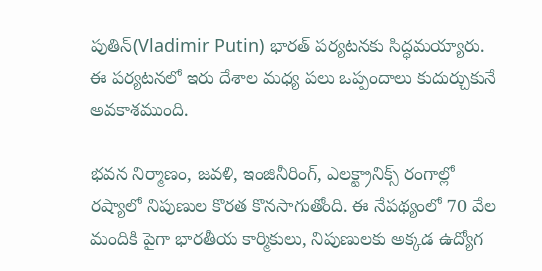పుతిన్(Vladimir Putin) భారత్ పర్యటనకు సిద్ధమయ్యారు. ఈ పర్యటనలో ఇరు దేశాల మధ్య పలు ఒప్పందాలు కుదుర్చుకునే అవకాశముంది.

భవన నిర్మాణం, జవళి, ఇంజినీరింగ్, ఎలక్ట్రానిక్స్ రంగాల్లో రష్యాలో నిపుణుల కొరత కొనసాగుతోంది. ఈ నేపథ్యంలో 70 వేల మందికి పైగా భారతీయ కార్మికులు, నిపుణులకు అక్కడ ఉద్యోగ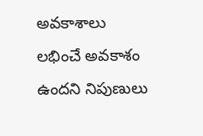అవకాశాలు లభించే అవకాశం ఉందని నిపుణులు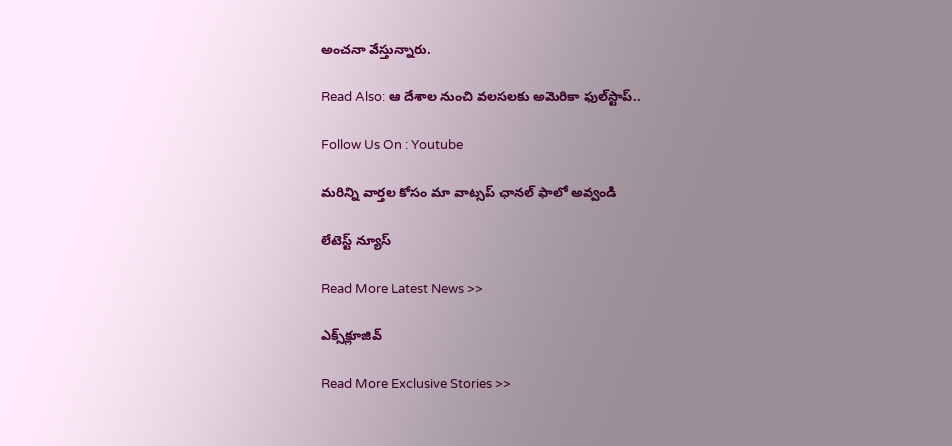అంచనా వేస్తున్నారు.

Read Also: ఆ దేశాల నుంచి వలసలకు అమెరికా ఫుల్‌స్టాప్..

Follow Us On : Youtube

మ‌రిన్ని వార్త‌ల కోసం మా వాట్స‌ప్ ఛాన‌ల్ ఫాలో అవ్వండి

లేటెస్ట్ న్యూస్‌

Read More Latest News >>

ఎక్స్‌క్లూజివ్‌

Read More Exclusive Stories >>